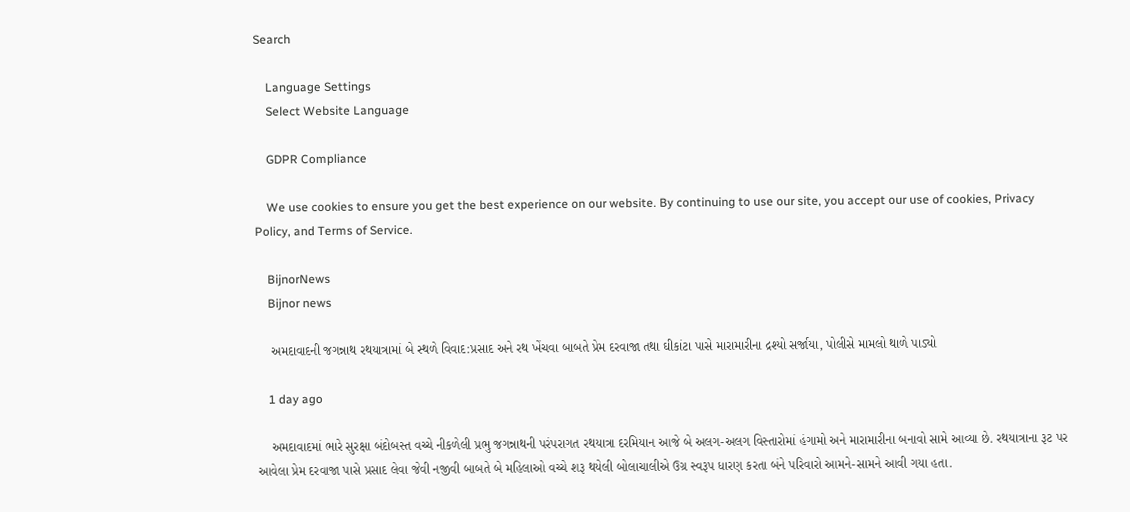Search

    Language Settings
    Select Website Language

    GDPR Compliance

    We use cookies to ensure you get the best experience on our website. By continuing to use our site, you accept our use of cookies, Privacy Policy, and Terms of Service.

    BijnorNews
    Bijnor news

    અમદાવાદની જગન્નાથ રથયાત્રામાં બે સ્થળે વિવાદ:પ્રસાદ અને રથ ખેંચવા બાબતે પ્રેમ દરવાજા તથા ઘીકાંટા પાસે મારામારીના દ્રશ્યો સર્જાયા, પોલીસે મામલો થાળે પાડ્યો

    1 day ago

    અમદાવાદમાં ભારે સુરક્ષા બંદોબસ્ત વચ્ચે નીકળેલી પ્રભુ જગન્નાથની પરંપરાગત રથયાત્રા દરમિયાન આજે બે અલગ-અલગ વિસ્તારોમાં હંગામો અને મારામારીના બનાવો સામે આવ્યા છે. રથયાત્રાના રૂટ પર આવેલા પ્રેમ દરવાજા પાસે પ્રસાદ લેવા જેવી નજીવી બાબતે બે મહિલાઓ વચ્ચે શરૂ થયેલી બોલાચાલીએ ઉગ્ર સ્વરૂપ ધારણ કરતા બંને પરિવારો આમને-સામને આવી ગયા હતા.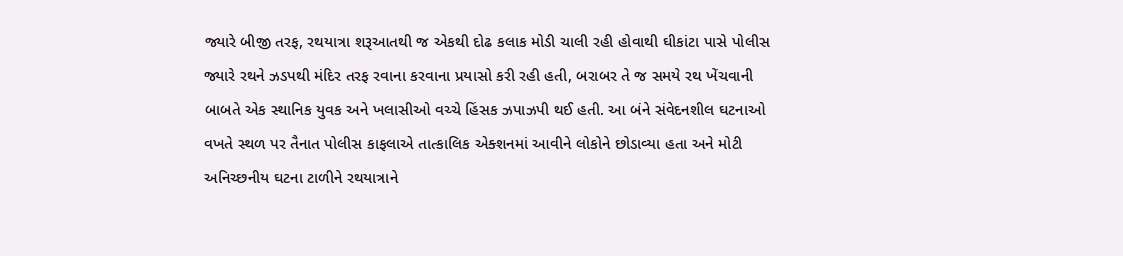જ્યારે બીજી તરફ, રથયાત્રા શરૂઆતથી જ એકથી દોઢ કલાક મોડી ચાલી રહી હોવાથી ઘીકાંટા પાસે પોલીસ જ્યારે રથને ઝડપથી મંદિર તરફ રવાના કરવાના પ્રયાસો કરી રહી હતી, બરાબર તે જ સમયે રથ ખેંચવાની બાબતે એક સ્થાનિક યુવક અને ખલાસીઓ વચ્ચે હિંસક ઝપાઝપી થઈ હતી. આ બંને સંવેદનશીલ ઘટનાઓ વખતે સ્થળ પર તૈનાત પોલીસ કાફલાએ તાત્કાલિક એક્શનમાં આવીને લોકોને છોડાવ્યા હતા અને મોટી અનિચ્છનીય ઘટના ટાળીને રથયાત્રાને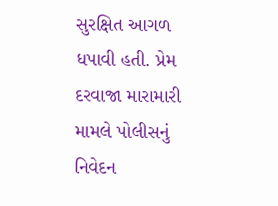સુરક્ષિત આગળ ધપાવી હતી. પ્રેમ દરવાજા મારામારી મામલે પોલીસનું નિવેદન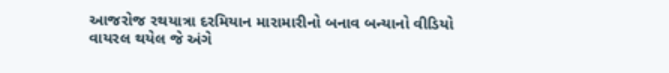આજરોજ રથયાત્રા દરમિયાન મારામારીનો બનાવ બન્યાનો વીડિયો વાયરલ થયેલ જે અંગે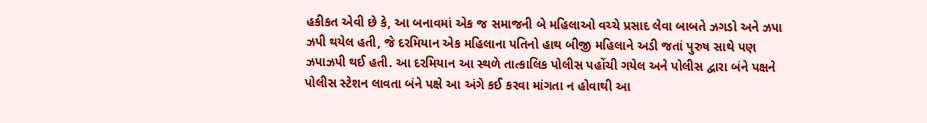હકીકત એવી છે કે, આ બનાવમાં એક જ સમાજની બે મહિલાઓ વચ્ચે પ્રસાદ લેવા બાબતે ઝગડો અને ઝપા ઝપી થયેલ હતી, જે દરમિયાન એક મહિલાના પતિનો હાથ બીજી મહિલાને અડી જતાં પુરુષ સાથે પણ ઝપાઝપી થઈ હતી. આ દરમિયાન આ સ્થળે તાત્કાલિક પોલીસ પહોંચી ગયેલ અને પોલીસ દ્વારા બંને પક્ષને પોલીસ સ્ટેશન લાવતા બંને પક્ષે આ અંગે કઈ કરવા માંગતા ન હોવાથી આ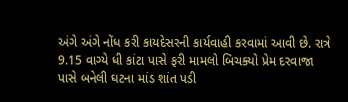અંગે અંગે નોંધ કરી કાયદેસરની કાર્યવાહી કરવામાં આવી છે. રાત્રે 9.15 વાગ્યે ધી કાંટા પાસે ફરી મામલો બિચક્યો પ્રેમ દરવાજા પાસે બનેલી ઘટના માંડ શાંત પડી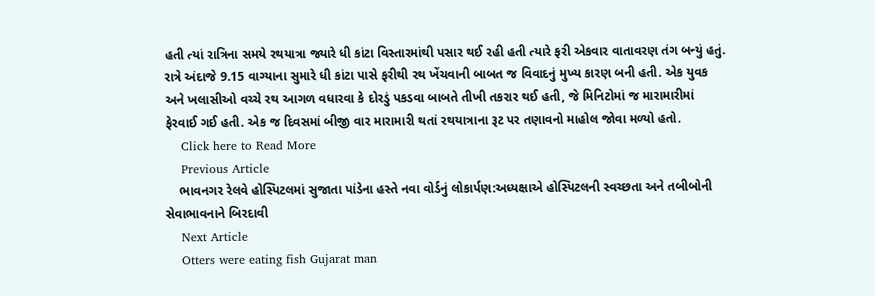હતી ત્યાં રાત્રિના સમયે રથયાત્રા જ્યારે ધી કાંટા વિસ્તારમાંથી પસાર થઈ રહી હતી ત્યારે ફરી એકવાર વાતાવરણ તંગ બન્યું હતું. રાત્રે અંદાજે 9.15 વાગ્યાના સુમારે ધી કાંટા પાસે ફરીથી રથ ખેંચવાની બાબત જ વિવાદનું મુખ્ય કારણ બની હતી. એક યુવક અને ખલાસીઓ વચ્ચે રથ આગળ વધારવા કે દોરડું પકડવા બાબતે તીખી તકરાર થઈ હતી, જે મિનિટોમાં જ મારામારીમાં ફેરવાઈ ગઈ હતી. એક જ દિવસમાં બીજી વાર મારામારી થતાં રથયાત્રાના રૂટ પર તણાવનો માહોલ જોવા મળ્યો હતો.
    Click here to Read More
    Previous Article
    ભાવનગર રેલવે હોસ્પિટલમાં સુજાતા પાંડેના હસ્તે નવા વોર્ડનું લોકાર્પણ:અધ્યક્ષાએ હોસ્પિટલની સ્વચ્છતા અને તબીબોની સેવાભાવનાને બિરદાવી
    Next Article
    Otters were eating fish Gujarat man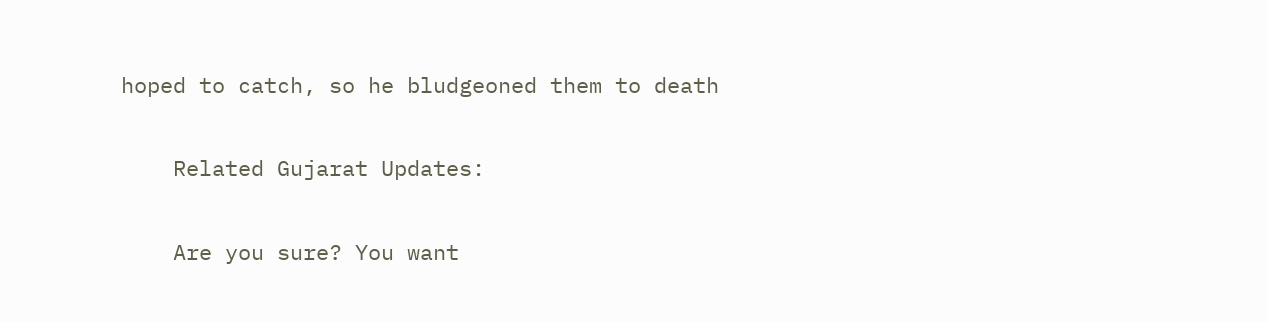hoped to catch, so he bludgeoned them to death

    Related Gujarat Updates:

    Are you sure? You want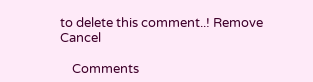to delete this comment..! Remove Cancel

    Comments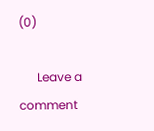(0)

      Leave a comment